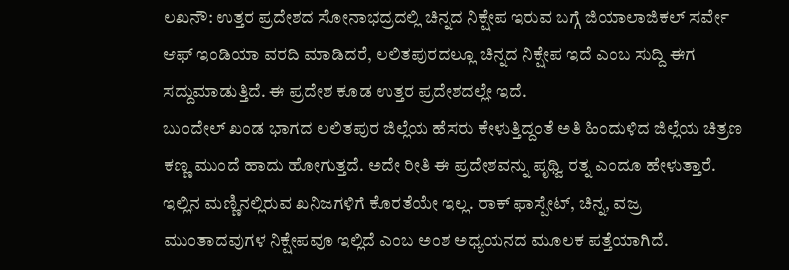ಲಖನೌ: ಉತ್ತರ ಪ್ರದೇಶದ ಸೋನಾಭದ್ರದಲ್ಲಿ ಚಿನ್ನದ ನಿಕ್ಷೇಪ ಇರುವ ಬಗ್ಗೆ ಜಿಯಾಲಾಜಿಕಲ್ ಸರ್ವೇ ಆಫ್ ಇಂಡಿಯಾ ವರದಿ ಮಾಡಿದರೆ, ಲಲಿತಪುರದಲ್ಲೂ ಚಿನ್ನದ ನಿಕ್ಷೇಪ ಇದೆ ಎಂಬ ಸುದ್ದಿ ಈಗ ಸದ್ದುಮಾಡುತ್ತಿದೆ. ಈ ಪ್ರದೇಶ ಕೂಡ ಉತ್ತರ ಪ್ರದೇಶದಲ್ಲೇ ಇದೆ.
ಬುಂದೇಲ್ ಖಂಡ ಭಾಗದ ಲಲಿತಪುರ ಜಿಲ್ಲೆಯ ಹೆಸರು ಕೇಳುತ್ತಿದ್ದಂತೆ ಅತಿ ಹಿಂದುಳಿದ ಜಿಲ್ಲೆಯ ಚಿತ್ರಣ ಕಣ್ಣ ಮುಂದೆ ಹಾದು ಹೋಗುತ್ತದೆ. ಅದೇ ರೀತಿ ಈ ಪ್ರದೇಶವನ್ನು ಪೃಥ್ವಿ ರತ್ನ ಎಂದೂ ಹೇಳುತ್ತಾರೆ. ಇಲ್ಲಿನ ಮಣ್ಣಿನಲ್ಲಿರುವ ಖನಿಜಗಳಿಗೆ ಕೊರತೆಯೇ ಇಲ್ಲ. ರಾಕ್ ಫಾಸ್ಪೇಟ್, ಚಿನ್ನ, ವಜ್ರ ಮುಂತಾದವುಗಳ ನಿಕ್ಷೇಪವೂ ಇಲ್ಲಿದೆ ಎಂಬ ಅಂಶ ಅಧ್ಯಯನದ ಮೂಲಕ ಪತ್ತೆಯಾಗಿದೆ.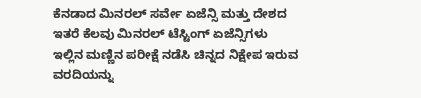ಕೆನಡಾದ ಮಿನರಲ್ ಸರ್ವೇ ಏಜೆನ್ಸಿ ಮತ್ತು ದೇಶದ ಇತರೆ ಕೆಲವು ಮಿನರಲ್ ಟೆಸ್ಟಿಂಗ್ ಏಜೆನ್ಸಿಗಳು ಇಲ್ಲಿನ ಮಣ್ಣಿನ ಪರೀಕ್ಷೆ ನಡೆಸಿ ಚಿನ್ನದ ನಿಕ್ಷೇಪ ಇರುವ ವರದಿಯನ್ನು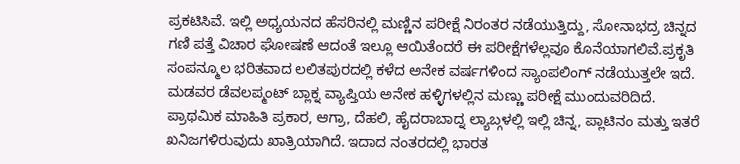ಪ್ರಕಟಿಸಿವೆ. ಇಲ್ಲಿ ಅಧ್ಯಯನದ ಹೆಸರಿನಲ್ಲಿ ಮಣ್ಣಿನ ಪರೀಕ್ಷೆ ನಿರಂತರ ನಡೆಯುತ್ತಿದ್ದು, ಸೋನಾಭದ್ರ ಚಿನ್ನದ ಗಣಿ ಪತ್ತೆ ವಿಚಾರ ಘೋಷಣೆ ಆದಂತೆ ಇಲ್ಲೂ ಆಯಿತೆಂದರೆ ಈ ಪರೀಕ್ಷೆಗಳೆಲ್ಲವೂ ಕೊನೆಯಾಗಲಿವೆ.ಪ್ರಕೃತಿ ಸಂಪನ್ಮೂಲ ಭರಿತವಾದ ಲಲಿತಪುರದಲ್ಲಿ ಕಳೆದ ಅನೇಕ ವರ್ಷಗಳಿಂದ ಸ್ಯಾಂಪಲಿಂಗ್ ನಡೆಯುತ್ತಲೇ ಇದೆ. ಮಡವರ ಡೆವಲಪ್ಮಂಟ್ ಬ್ಲಾಕ್ನ ವ್ಯಾಪ್ತಿಯ ಅನೇಕ ಹಳ್ಳಿಗಳಲ್ಲಿನ ಮಣ್ಣು ಪರೀಕ್ಷೆ ಮುಂದುವರಿದಿದೆ. ಪ್ರಾಥಮಿಕ ಮಾಹಿತಿ ಪ್ರಕಾರ, ಆಗ್ರಾ, ದೆಹಲಿ, ಹೈದರಾಬಾದ್ನ ಲ್ಯಾಬ್ಗಳಲ್ಲಿ ಇಲ್ಲಿ ಚಿನ್ನ, ಪ್ಲಾಟಿನಂ ಮತ್ತು ಇತರೆ ಖನಿಜಗಳಿರುವುದು ಖಾತ್ರಿಯಾಗಿದೆ. ಇದಾದ ನಂತರದಲ್ಲಿ ಭಾರತ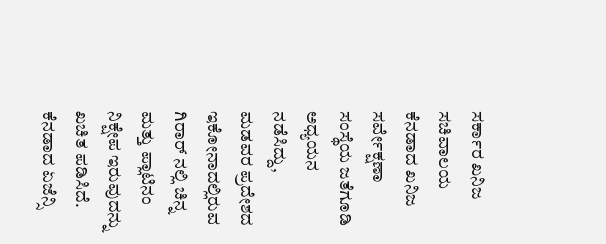ಸರ್ಕಾರ ಖನಿಜ ಸಚಿವಾಲಯ ಕೆನಡಾದ ಖನಿಜ ಸರ್ವೇಕ್ಷಣಾ ಸಂಸ್ಥೆಯ ಜತೆಗೂಡಿ ಅಧ್ಯಯನ ನಡೆಸಿದ್ದು, ಮಡವರ ಪ್ರದೇಶದ ಇಕೋನಾದಲ್ಲಿರುವ ಗಿರಾರ್ ನಲ್ಲಿ ಚಿನ್ನ ಮತ್ತು ಪ್ಲಾಟಿನಂ ನಿಕ್ಷೇಪ ಇರುವುದನ್ನು ಖಚಿತ ಪಡಿಸಿದೆ.
ಕೆನಡಾದ ಏಜೆನ್ಸಿ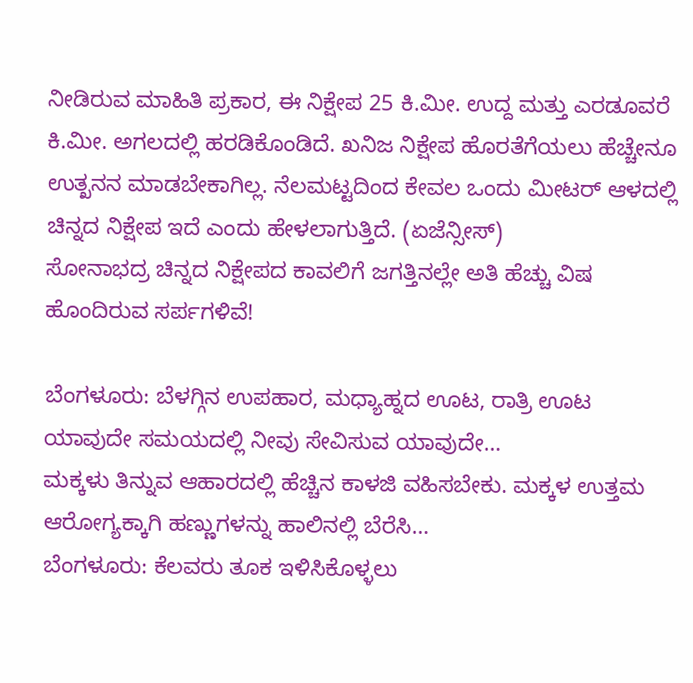ನೀಡಿರುವ ಮಾಹಿತಿ ಪ್ರಕಾರ, ಈ ನಿಕ್ಷೇಪ 25 ಕಿ.ಮೀ. ಉದ್ದ ಮತ್ತು ಎರಡೂವರೆ ಕಿ.ಮೀ. ಅಗಲದಲ್ಲಿ ಹರಡಿಕೊಂಡಿದೆ. ಖನಿಜ ನಿಕ್ಷೇಪ ಹೊರತೆಗೆಯಲು ಹೆಚ್ಚೇನೂ ಉತ್ಖನನ ಮಾಡಬೇಕಾಗಿಲ್ಲ. ನೆಲಮಟ್ಟದಿಂದ ಕೇವಲ ಒಂದು ಮೀಟರ್ ಆಳದಲ್ಲಿ ಚಿನ್ನದ ನಿಕ್ಷೇಪ ಇದೆ ಎಂದು ಹೇಳಲಾಗುತ್ತಿದೆ. (ಏಜೆನ್ಸೀಸ್)
ಸೋನಾಭದ್ರ ಚಿನ್ನದ ನಿಕ್ಷೇಪದ ಕಾವಲಿಗೆ ಜಗತ್ತಿನಲ್ಲೇ ಅತಿ ಹೆಚ್ಚು ವಿಷ ಹೊಂದಿರುವ ಸರ್ಪಗಳಿವೆ!

ಬೆಂಗಳೂರು: ಬೆಳಗ್ಗಿನ ಉಪಹಾರ, ಮಧ್ಯಾಹ್ನದ ಊಟ, ರಾತ್ರಿ ಊಟ ಯಾವುದೇ ಸಮಯದಲ್ಲಿ ನೀವು ಸೇವಿಸುವ ಯಾವುದೇ…
ಮಕ್ಕಳು ತಿನ್ನುವ ಆಹಾರದಲ್ಲಿ ಹೆಚ್ಚಿನ ಕಾಳಜಿ ವಹಿಸಬೇಕು. ಮಕ್ಕಳ ಉತ್ತಮ ಆರೋಗ್ಯಕ್ಕಾಗಿ ಹಣ್ಣುಗಳನ್ನು ಹಾಲಿನಲ್ಲಿ ಬೆರೆಸಿ…
ಬೆಂಗಳೂರು: ಕೆಲವರು ತೂಕ ಇಳಿಸಿಕೊಳ್ಳಲು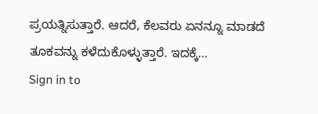ಪ್ರಯತ್ನಿಸುತ್ತಾರೆ. ಆದರೆ, ಕೆಲವರು ಏನನ್ನೂ ಮಾಡದೆ ತೂಕವನ್ನು ಕಳೆದುಕೊಳ್ಳುತ್ತಾರೆ. ಇದಕ್ಕೆ…
Sign in to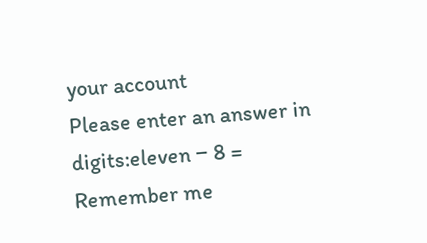your account
Please enter an answer in digits:eleven − 8 =
Remember me